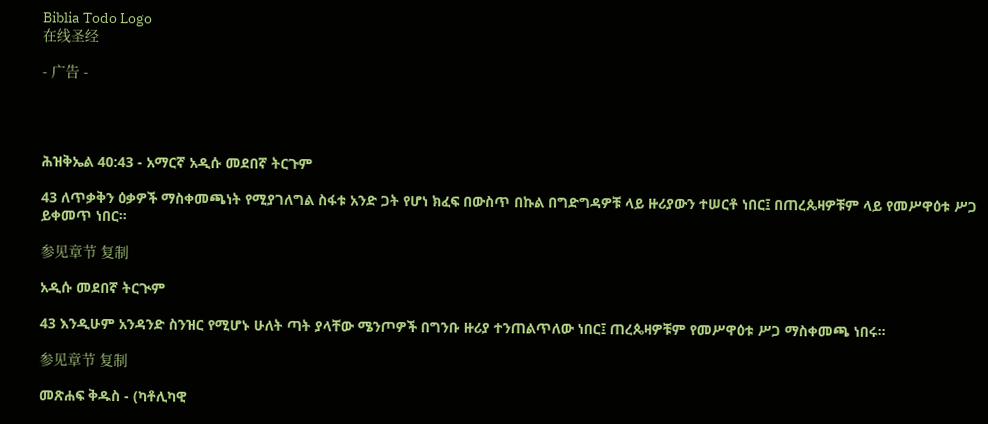Biblia Todo Logo
在线圣经

- 广告 -




ሕዝቅኤል 40:43 - አማርኛ አዲሱ መደበኛ ትርጉም

43 ለጥቃቅን ዕቃዎች ማስቀመጫነት የሚያገለግል ስፋቱ አንድ ጋት የሆነ ክፈፍ በውስጥ በኩል በግድግዳዎቹ ላይ ዙሪያውን ተሠርቶ ነበር፤ በጠረጴዛዎቹም ላይ የመሥዋዕቱ ሥጋ ይቀመጥ ነበር።

参见章节 复制

አዲሱ መደበኛ ትርጒም

43 እንዲሁም አንዳንድ ስንዝር የሚሆኑ ሁለት ጣት ያላቸው ሜንጦዎች በግንቡ ዙሪያ ተንጠልጥለው ነበር፤ ጠረጴዛዎቹም የመሥዋዕቱ ሥጋ ማስቀመጫ ነበሩ።

参见章节 复制

መጽሐፍ ቅዱስ - (ካቶሊካዊ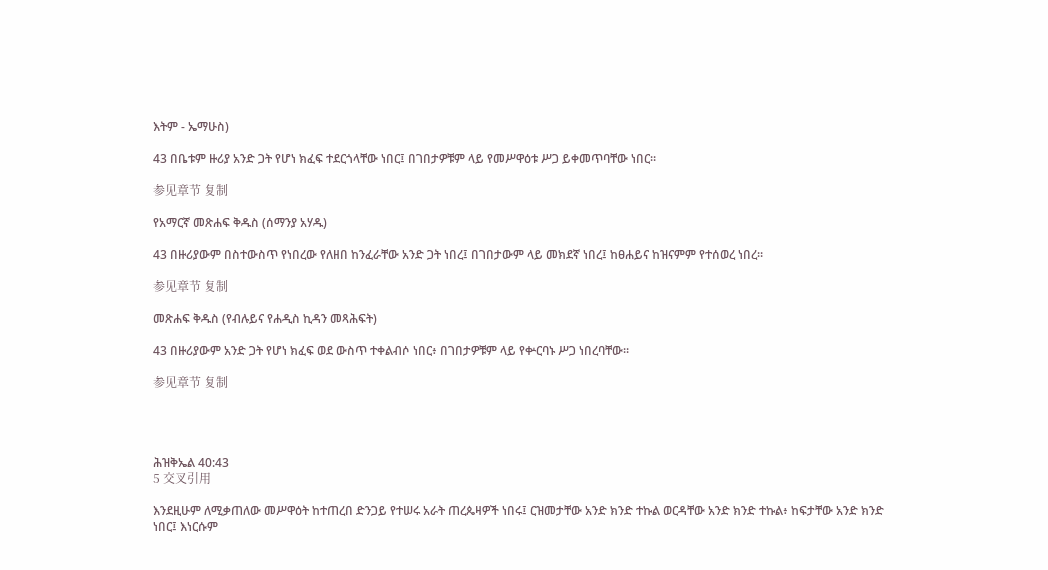እትም - ኤማሁስ)

43 በቤቱም ዙሪያ አንድ ጋት የሆነ ክፈፍ ተደርጎላቸው ነበር፤ በገበታዎቹም ላይ የመሥዋዕቱ ሥጋ ይቀመጥባቸው ነበር።

参见章节 复制

የአማርኛ መጽሐፍ ቅዱስ (ሰማንያ አሃዱ)

43 በዙሪያውም በስተውስጥ የነበረው የለዘበ ከንፈራቸው አንድ ጋት ነበረ፤ በገበታውም ላይ መክደኛ ነበረ፤ ከፀሐይና ከዝናምም የተሰወረ ነበረ።

参见章节 复制

መጽሐፍ ቅዱስ (የብሉይና የሐዲስ ኪዳን መጻሕፍት)

43 በዙሪያውም አንድ ጋት የሆነ ክፈፍ ወደ ውስጥ ተቀልብሶ ነበር፥ በገበታዎቹም ላይ የቍርባኑ ሥጋ ነበረባቸው።

参见章节 复制




ሕዝቅኤል 40:43
5 交叉引用

እንደዚሁም ለሚቃጠለው መሥዋዕት ከተጠረበ ድንጋይ የተሠሩ አራት ጠረጴዛዎች ነበሩ፤ ርዝመታቸው አንድ ክንድ ተኩል ወርዳቸው አንድ ክንድ ተኩል፥ ከፍታቸው አንድ ክንድ ነበር፤ እነርሱም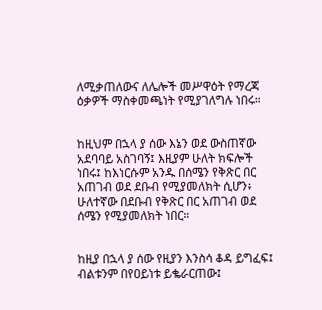ለሚቃጠለውና ለሌሎች መሥዋዕት የማረጃ ዕቃዎች ማስቀመጫነት የሚያገለግሉ ነበሩ።


ከዚህም በኋላ ያ ሰው እኔን ወደ ውስጠኛው አደባባይ አስገባኝ፤ እዚያም ሁለት ክፍሎች ነበሩ፤ ከእነርሱም አንዱ በሰሜን የቅጽር በር አጠገብ ወደ ደቡብ የሚያመለክት ሲሆን፥ ሁለተኛው በደቡብ የቅጽር በር አጠገብ ወደ ሰሜን የሚያመለክት ነበር።


ከዚያ በኋላ ያ ሰው የዚያን እንስሳ ቆዳ ይግፈፍ፤ ብልቱንም በየዐይነቱ ይቈራርጠው፤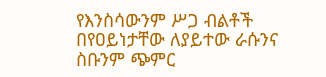የእንስሳውንም ሥጋ ብልቶች በየዐይነታቸው ለያይተው ራሱንና ስቡንም ጭምር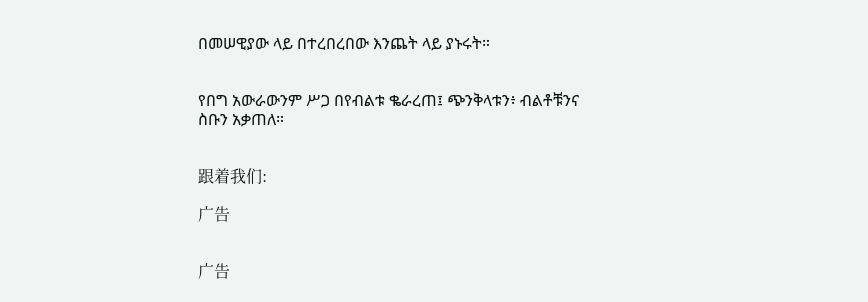በመሠዊያው ላይ በተረበረበው እንጨት ላይ ያኑሩት።


የበግ አውራውንም ሥጋ በየብልቱ ቈራረጠ፤ ጭንቅላቱን፥ ብልቶቹንና ስቡን አቃጠለ።


跟着我们:

广告


广告